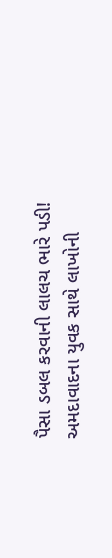પૈસા ડબલ કરવાની લાલચ ભારે પડી! અમદાવાદના યુવક સાથે લાખોની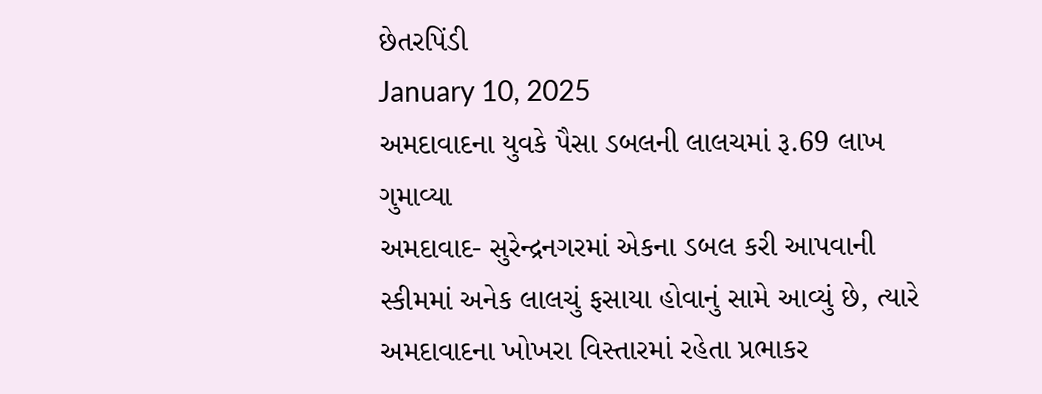છેતરપિંડી
January 10, 2025
અમદાવાદના યુવકે પૈસા ડબલની લાલચમાં રૂ.69 લાખ ગુમાવ્યા
અમદાવાદ- સુરેન્દ્રનગરમાં એકના ડબલ કરી આપવાની સ્કીમમાં અનેક લાલચું ફસાયા હોવાનું સામે આવ્યું છે, ત્યારે અમદાવાદના ખોખરા વિસ્તારમાં રહેતા પ્રભાકર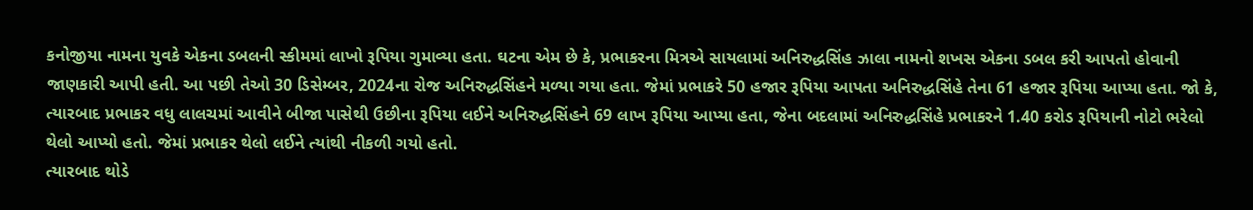કનોજીયા નામના યુવકે એકના ડબલની સ્કીમમાં લાખો રૂપિયા ગુમાવ્યા હતા. ઘટના એમ છે કે, પ્રભાકરના મિત્રએ સાયલામાં અનિરુદ્ધસિંહ ઝાલા નામનો શખસ એકના ડબલ કરી આપતો હોવાની જાણકારી આપી હતી. આ પછી તેઓ 30 ડિસેમ્બર, 2024ના રોજ અનિરુદ્ધસિંહને મળ્યા ગયા હતા. જેમાં પ્રભાકરે 50 હજાર રૂપિયા આપતા અનિરુદ્ધસિંહે તેના 61 હજાર રૂપિયા આપ્યા હતા. જો કે, ત્યારબાદ પ્રભાકર વધુ લાલચમાં આવીને બીજા પાસેથી ઉછીના રૂપિયા લઈને અનિરુદ્ધસિંહને 69 લાખ રૂપિયા આપ્યા હતા, જેના બદલામાં અનિરુદ્ધસિંહે પ્રભાકરને 1.40 કરોડ રૂપિયાની નોટો ભરેલો થેલો આપ્યો હતો. જેમાં પ્રભાકર થેલો લઈને ત્યાંથી નીકળી ગયો હતો.
ત્યારબાદ થોડે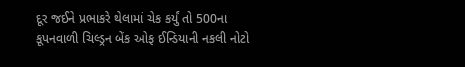દૂર જઈને પ્રભાકરે થેલામાં ચેક કર્યું તો 500ના કૂપનવાળી ચિલ્ડ્રન બેંક ઓફ ઈન્ડિયાની નકલી નોટો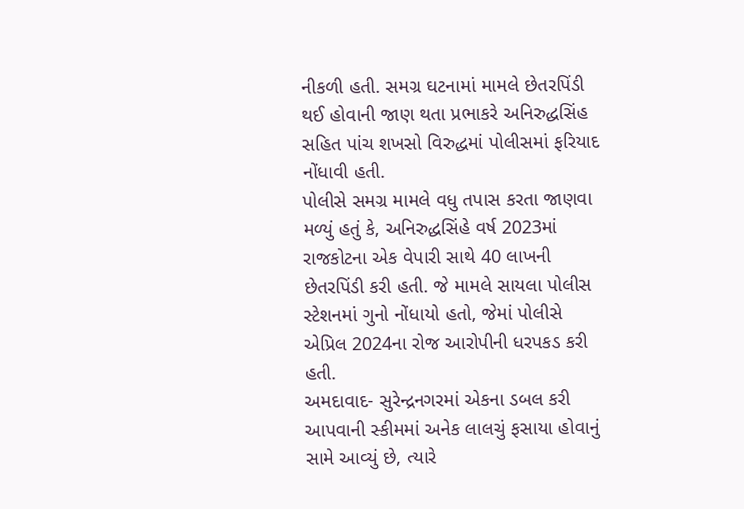નીકળી હતી. સમગ્ર ઘટનામાં મામલે છેતરપિંડી થઈ હોવાની જાણ થતા પ્રભાકરે અનિરુદ્ધસિંહ સહિત પાંચ શખસો વિરુદ્ધમાં પોલીસમાં ફરિયાદ નોંધાવી હતી.
પોલીસે સમગ્ર મામલે વધુ તપાસ કરતા જાણવા મળ્યું હતું કે, અનિરુદ્ધસિંહે વર્ષ 2023માં રાજકોટના એક વેપારી સાથે 40 લાખની છેતરપિંડી કરી હતી. જે મામલે સાયલા પોલીસ સ્ટેશનમાં ગુનો નોંધાયો હતો, જેમાં પોલીસે એપ્રિલ 2024ના રોજ આરોપીની ધરપકડ કરી હતી.
અમદાવાદ- સુરેન્દ્રનગરમાં એકના ડબલ કરી આપવાની સ્કીમમાં અનેક લાલચું ફસાયા હોવાનું સામે આવ્યું છે, ત્યારે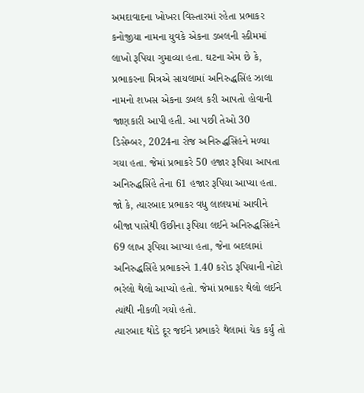અમદાવાદના ખોખરા વિસ્તારમાં રહેતા પ્રભાકર કનોજીયા નામના યુવકે એકના ડબલની સ્કીમમાં લાખો રૂપિયા ગુમાવ્યા હતા. ઘટના એમ છે કે, પ્રભાકરના મિત્રએ સાયલામાં અનિરુદ્ધસિંહ ઝાલા નામનો શખસ એકના ડબલ કરી આપતો હોવાની જાણકારી આપી હતી. આ પછી તેઓ 30 ડિસેમ્બર, 2024ના રોજ અનિરુદ્ધસિંહને મળ્યા ગયા હતા. જેમાં પ્રભાકરે 50 હજાર રૂપિયા આપતા અનિરુદ્ધસિંહે તેના 61 હજાર રૂપિયા આપ્યા હતા. જો કે, ત્યારબાદ પ્રભાકર વધુ લાલચમાં આવીને બીજા પાસેથી ઉછીના રૂપિયા લઈને અનિરુદ્ધસિંહને 69 લાખ રૂપિયા આપ્યા હતા, જેના બદલામાં અનિરુદ્ધસિંહે પ્રભાકરને 1.40 કરોડ રૂપિયાની નોટો ભરેલો થેલો આપ્યો હતો. જેમાં પ્રભાકર થેલો લઈને ત્યાંથી નીકળી ગયો હતો.
ત્યારબાદ થોડે દૂર જઈને પ્રભાકરે થેલામાં ચેક કર્યું તો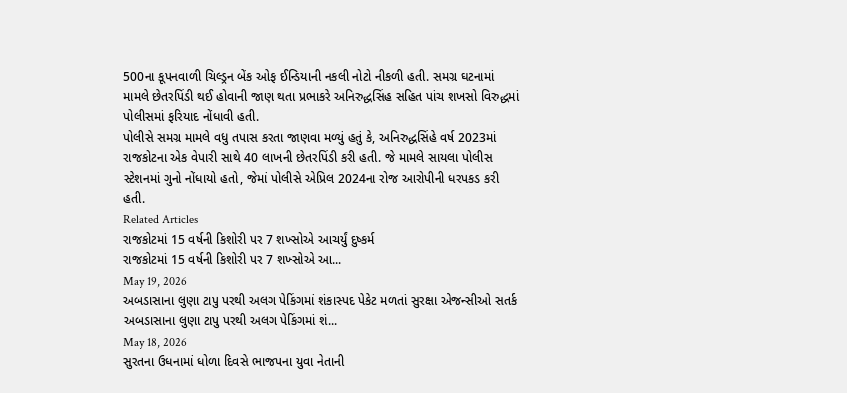500ના કૂપનવાળી ચિલ્ડ્રન બેંક ઓફ ઈન્ડિયાની નકલી નોટો નીકળી હતી. સમગ્ર ઘટનામાં મામલે છેતરપિંડી થઈ હોવાની જાણ થતા પ્રભાકરે અનિરુદ્ધસિંહ સહિત પાંચ શખસો વિરુદ્ધમાં પોલીસમાં ફરિયાદ નોંધાવી હતી.
પોલીસે સમગ્ર મામલે વધુ તપાસ કરતા જાણવા મળ્યું હતું કે, અનિરુદ્ધસિંહે વર્ષ 2023માં રાજકોટના એક વેપારી સાથે 40 લાખની છેતરપિંડી કરી હતી. જે મામલે સાયલા પોલીસ સ્ટેશનમાં ગુનો નોંધાયો હતો, જેમાં પોલીસે એપ્રિલ 2024ના રોજ આરોપીની ધરપકડ કરી હતી.
Related Articles
રાજકોટમાં 15 વર્ષની કિશોરી પર 7 શખ્સોએ આચર્યું દુષ્કર્મ
રાજકોટમાં 15 વર્ષની કિશોરી પર 7 શખ્સોએ આ...
May 19, 2026
અબડાસાના લુણા ટાપુ પરથી અલગ પેકિંગમાં શંકાસ્પદ પેકેટ મળતાં સુરક્ષા એજન્સીઓ સતર્ક
અબડાસાના લુણા ટાપુ પરથી અલગ પેકિંગમાં શં...
May 18, 2026
સુરતના ઉધનામાં ધોળા દિવસે ભાજપના યુવા નેતાની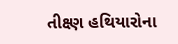તીક્ષ્ણ હથિયારોના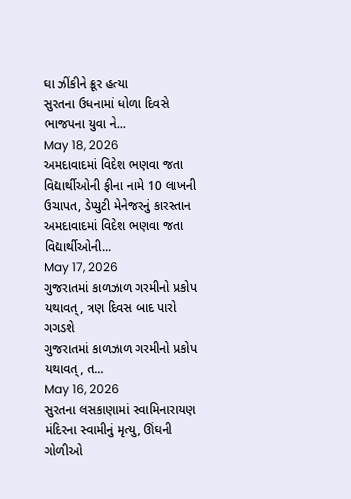ઘા ઝીંકીને ક્રૂર હત્યા
સુરતના ઉધનામાં ધોળા દિવસે ભાજપના યુવા ને...
May 18, 2026
અમદાવાદમાં વિદેશ ભણવા જતા વિદ્યાર્થીઓની ફીના નામે 10 લાખની ઉચાપત, ડેપ્યુટી મેનેજરનું કારસ્તાન
અમદાવાદમાં વિદેશ ભણવા જતા વિદ્યાર્થીઓની...
May 17, 2026
ગુજરાતમાં કાળઝાળ ગરમીનો પ્રકોપ યથાવત્, ત્રણ દિવસ બાદ પારો ગગડશે
ગુજરાતમાં કાળઝાળ ગરમીનો પ્રકોપ યથાવત્, ત...
May 16, 2026
સુરતના લસકાણામાં સ્વામિનારાયણ મંદિરના સ્વામીનું મૃત્યુ, ઊંઘની ગોળીઓ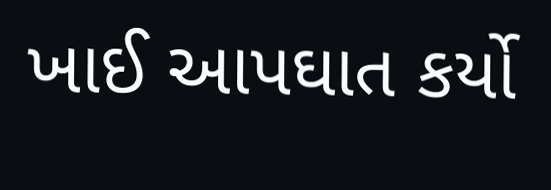ખાઈ આપઘાત કર્યો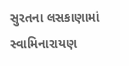સુરતના લસકાણામાં સ્વામિનારાયણ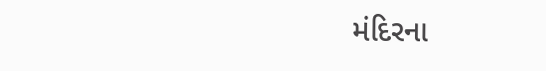મંદિરના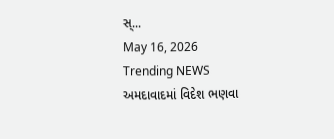સ્...
May 16, 2026
Trending NEWS
અમદાવાદમાં વિદેશ ભણવા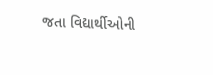જતા વિદ્યાર્થીઓની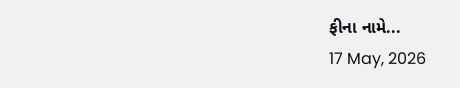ફીના નામે...
17 May, 2026